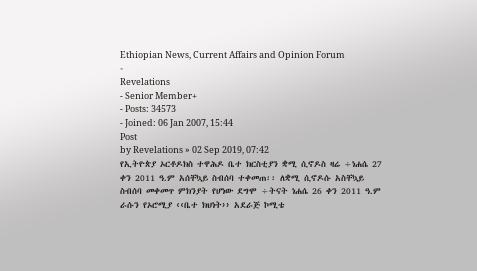Ethiopian News, Current Affairs and Opinion Forum
-
Revelations
- Senior Member+
- Posts: 34573
- Joined: 06 Jan 2007, 15:44
Post
by Revelations » 02 Sep 2019, 07:42
የኢትዮጵያ ኦርቶዶክስ ተዋሕዶ ቤተ ክርስቲያን ቋሚ ሲኖዶስ ዛሬ ÷ነሐሴ 27 ቀን 2011 ዓ.ም አሰቸኳይ ስብሰባ ተቀመጠ፡፡ ለቋሚ ሲኖዶሱ አስቸኳይ ስብሰባ መቀመጥ ምክንያት የሆነው ደግሞ ÷ትናት ነሐሴ 26 ቀን 2011 ዓ.ም ራሱን የኦሮሚያ ‹‹ቤተ ክህነት›› አደራጅ ኮሚቴ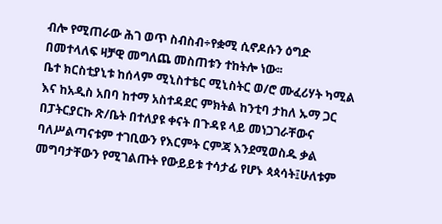ብሎ የሚጠራው ሕገ ወጥ ስብስብ÷የቋሚ ሲኖዶሱን ዕግድ በመተላለፍ ዛቻዊ መግለጨ መስጠቱን ተከትሎ ነው፡፡
ቤተ ክርስቲያኒቱ ከሰላም ሚኒስተቴር ሚኒስትር ወ/ሮ ሙፈሪሃት ካሚል እና ከአዲስ አበባ ከተማ አስተዳደር ምክትል ከንቲባ ታከለ ኡማ ጋር በፓትርያርኩ ጽ/ቤት በተለያዩ ቀናት በጉዳዩ ላይ መነጋገራቸውና ባለሥልጣናቱም ተገቢውን የእርምት ርምጃ እንደሚወስዱ ቃል መግባታቸውን የሚገልጡት የውይይቱ ተሳታፊ የሆኑ ጳጳሳት፤ሁለቱም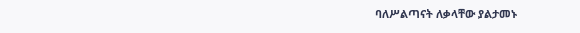ባለሥልጣናት ለቃላቸው ያልታመኑ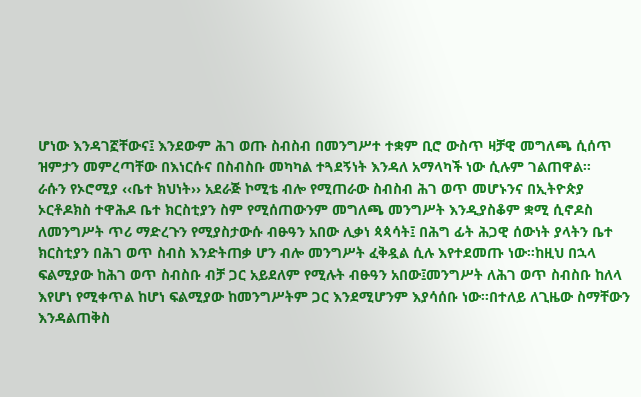ሆነው እንዳገኟቸውና፤ እንደውም ሕገ ወጡ ስብስብ በመንግሥተ ተቋም ቢሮ ውስጥ ዛቻዊ መግለጫ ሲሰጥ ዝምታን መምረጣቸው በእነርሱና በስብስቡ መካካል ተጓደኝነት እንዳለ አማላካች ነው ሲሉም ገልጠዋል፡፡
ራሱን የኦሮሚያ ‹‹ቤተ ክህነት›› አደራጅ ኮሚቴ ብሎ የሚጠራው ስብስብ ሕገ ወጥ መሆኑንና በኢትዮጵያ ኦርቶዶክስ ተዋሕዶ ቤተ ክርስቲያን ስም የሚሰጠውንም መግለጫ መንግሥት እንዲያስቆም ቋሚ ሲኖዶስ ለመንግሥት ጥሪ ማድረጉን የሚያስታውሱ ብፁዓን አበው ሊቃነ ጳጳሳት፤ በሕግ ፊት ሕጋዊ ሰውነት ያላትን ቤተ ክርስቲያን በሕገ ወጥ ስብስ እንድትጠቃ ሆን ብሎ መንግሥት ፈቅዷል ሲሉ እየተደመጡ ነው፡፡ከዚህ በኋላ ፍልሚያው ከሕገ ወጥ ስብስቡ ብቻ ጋር አይደለም የሚሉት ብፁዓን አበው፤መንግሥት ለሕገ ወጥ ስብስቡ ከለላ እየሆነ የሚቀጥል ከሆነ ፍልሚያው ከመንግሥትም ጋር እንደሚሆንም እያሳሰቡ ነው፡፡በተለይ ለጊዜው ስማቸውን እንዳልጠቅስ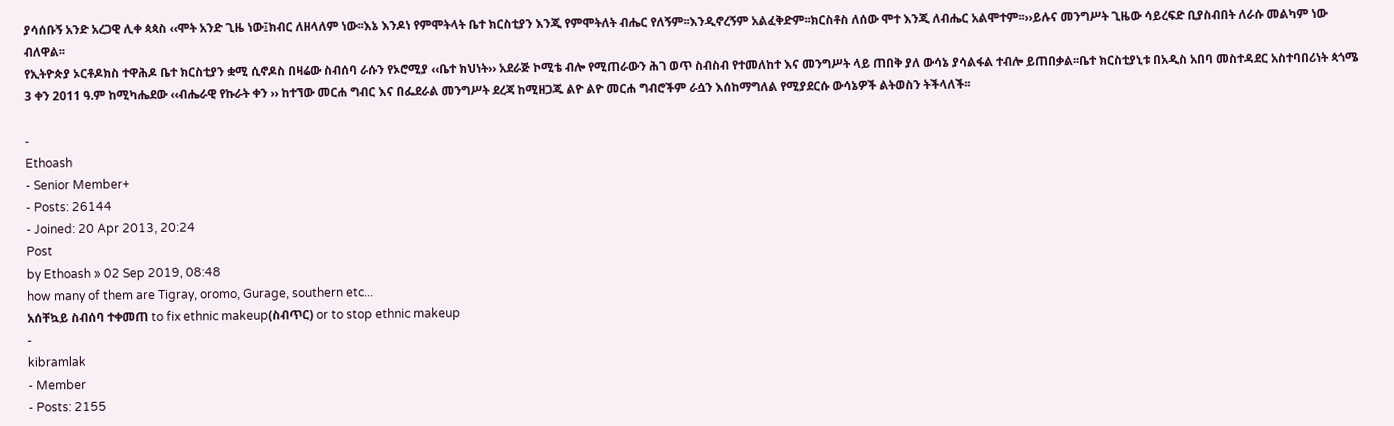ያሳሰቡኝ አንድ አረጋዊ ሊቀ ጳጳስ ‹‹ሞት አንድ ጊዜ ነው፤ክብር ለዘላለም ነው፡፡እኔ እንዶነ የምሞትላት ቤተ ክርስቲያን እንጂ የምሞትለት ብሔር የለኝም፡፡እንዲኖረኝም አልፈቅድም፡፡ክርስቶስ ለሰው ሞተ እንጂ ለብሔር አልሞተም፡፡››ይሉና መንግሥት ጊዜው ሳይረፍድ ቢያስብበት ለራሱ መልካም ነው ብለዋል፡፡
የኢትዮጵያ ኦርቶዶክስ ተዋሕዶ ቤተ ክርስቲያን ቋሚ ሲኖዶስ በዛሬው ስብሰባ ራሱን የኦሮሚያ ‹‹ቤተ ክህነት›› አደራጅ ኮሚቴ ብሎ የሚጠራውን ሕገ ወጥ ስብስብ የተመለከተ እና መንግሥት ላይ ጠበቅ ያለ ውሳኔ ያሳልፋል ተብሎ ይጠበቃል፡፡ቤተ ክርስቲያኒቱ በአዲስ አበባ መስተዳደር አስተባበሪነት ጳጎሜ 3 ቀን 2011 ዓ.ም ከሚካሔደው ‹‹ብሔራዊ የኩራት ቀን ›› ከተኘው መርሐ ግብር እና በፌደራል መንግሥት ደረጃ ከሚዘጋጁ ልዮ ልዮ መርሐ ግብሮችም ራሷን እሰከማግለል የሚያደርሱ ውሳኔዎች ልትወስን ትችላለች፡፡

-
Ethoash
- Senior Member+
- Posts: 26144
- Joined: 20 Apr 2013, 20:24
Post
by Ethoash » 02 Sep 2019, 08:48
how many of them are Tigray, oromo, Gurage, southern etc...
አሰቸኳይ ስብሰባ ተቀመጠ to fix ethnic makeup(ስብጥር) or to stop ethnic makeup
-
kibramlak
- Member
- Posts: 2155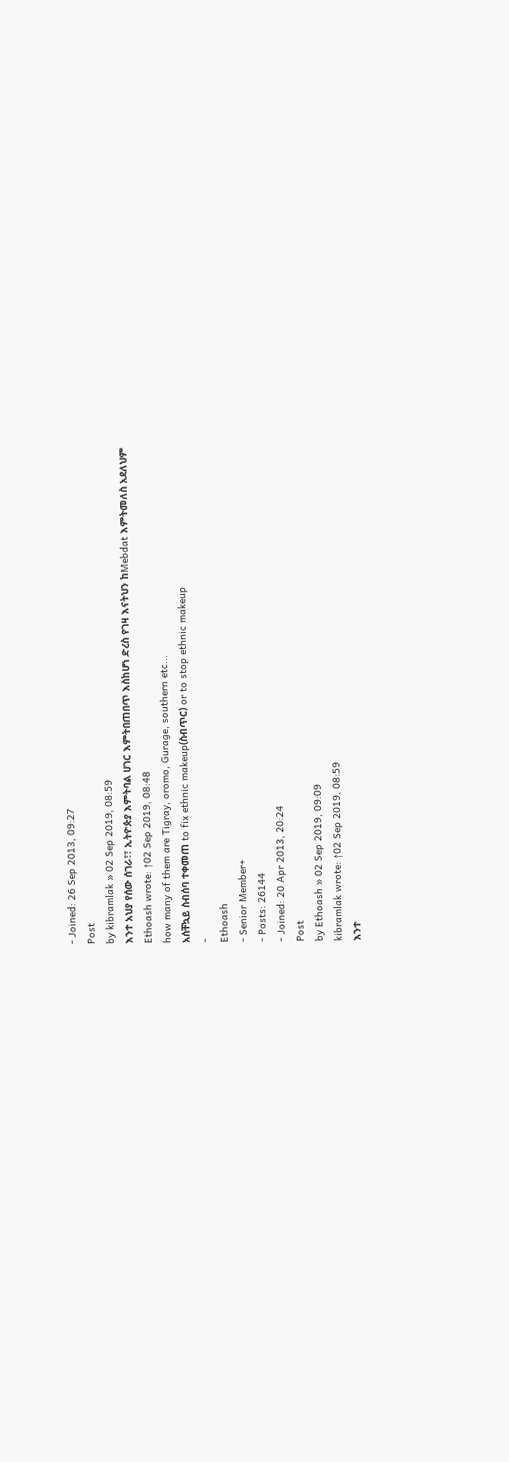- Joined: 26 Sep 2013, 09:27
Post
by kibramlak » 02 Sep 2019, 08:59
እንተ አህያ የሰው ሰገራ፣፣ ኢትዮጵያ እምትባል ሀገር እምትበጠበጥ እስከሆነ ድረስ የገዛ እናትህን ከMebdat እምትመለስ አደለህም
Ethoash wrote: ↑02 Sep 2019, 08:48
how many of them are Tigray, oromo, Gurage, southern etc...
አሰቸኳይ ስብሰባ ተቀመጠ to fix ethnic makeup(ስብጥር) or to stop ethnic makeup
-
Ethoash
- Senior Member+
- Posts: 26144
- Joined: 20 Apr 2013, 20:24
Post
by Ethoash » 02 Sep 2019, 09:09
kibramlak wrote: ↑02 Sep 2019, 08:59
እንተ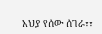አህያ የሰው ሰገራ፣፣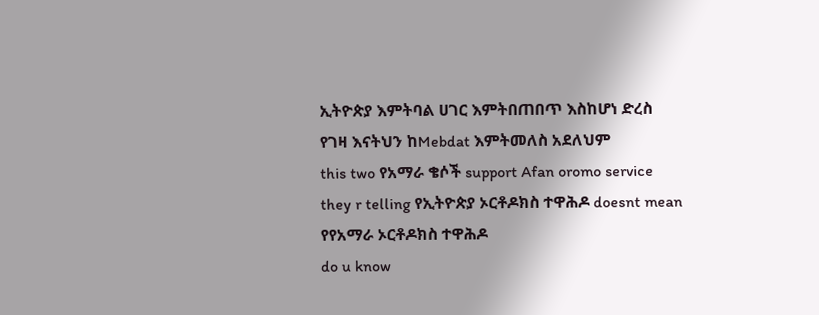ኢትዮጵያ እምትባል ሀገር እምትበጠበጥ እስከሆነ ድረስ የገዛ እናትህን ከMebdat እምትመለስ አደለህም
this two የአማራ ቄሶች support Afan oromo service they r telling የኢትዮጵያ ኦርቶዶክስ ተዋሕዶ doesnt mean የየአማራ ኦርቶዶክስ ተዋሕዶ
do u know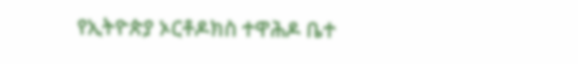የኢትዮጵያ ኦርቶዶክስ ተዋሕዶ ቤተ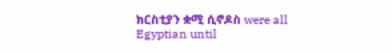ክርስቲያን ቋሚ ሲኖዶስ were all Egyptian until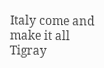Italy come and make it all Tigray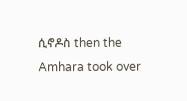ሲኖዶስ then the Amhara took over